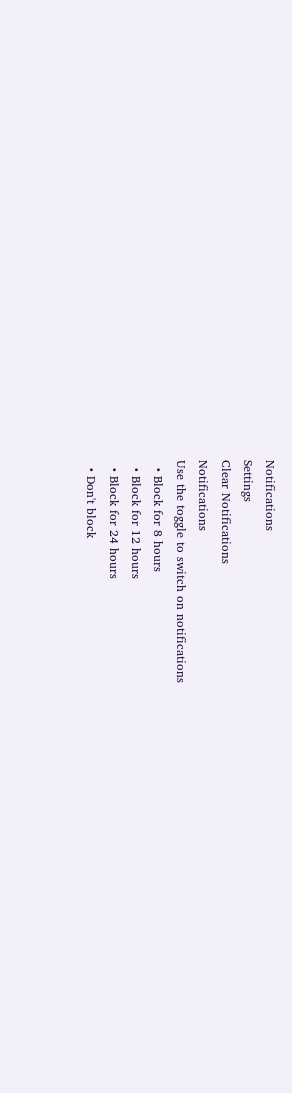Notifications
Settings
Clear Notifications
Notifications
Use the toggle to switch on notifications
  • Block for 8 hours
  • Block for 12 hours
  • Block for 24 hours
  • Don't block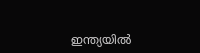ഇന്ത്യയില്‍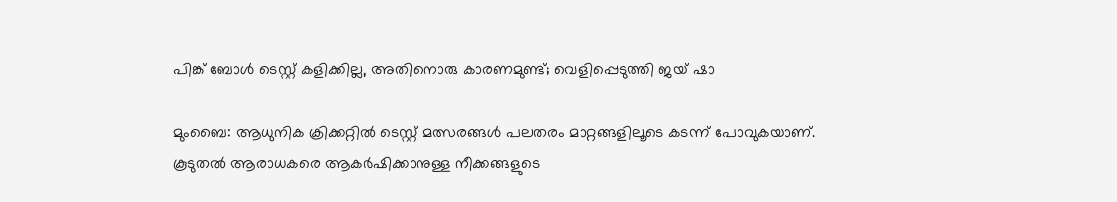പിങ്ക് ബോള്‍ ടെസ്റ്റ് കളിക്കില്ല, അതിനൊരു കാരണമുണ്ട്; വെളിപ്പെടുത്തി ജയ് ഷാ

മുംബൈ: ആധുനിക ക്രിക്കറ്റില്‍ ടെസ്റ്റ് മത്സരങ്ങള്‍ പലതരം മാറ്റങ്ങളിലൂടെ കടന്ന് പോവുകയാണ്. കൂടുതല്‍ ആരാധകരെ ആകര്‍ഷിക്കാനുള്ള നീക്കങ്ങളുടെ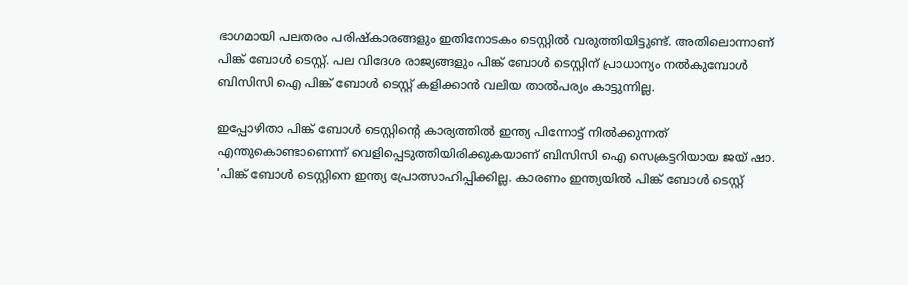ഭാഗമായി പലതരം പരിഷ്‌കാരങ്ങളും ഇതിനോടകം ടെസ്റ്റില്‍ വരുത്തിയിട്ടുണ്ട്. അതിലൊന്നാണ് പിങ്ക് ബോള്‍ ടെസ്റ്റ്. പല വിദേശ രാജ്യങ്ങളും പിങ്ക് ബോള്‍ ടെസ്റ്റിന് പ്രാധാന്യം നല്‍കുമ്പോള്‍ ബിസിസി ഐ പിങ്ക് ബോള്‍ ടെസ്റ്റ് കളിക്കാന്‍ വലിയ താല്‍പര്യം കാട്ടുന്നില്ല.

ഇപ്പോഴിതാ പിങ്ക് ബോള്‍ ടെസ്റ്റിന്റെ കാര്യത്തില്‍ ഇന്ത്യ പിന്നോട്ട് നില്‍ക്കുന്നത് എന്തുകൊണ്ടാണെന്ന് വെളിപ്പെടുത്തിയിരിക്കുകയാണ് ബിസിസി ഐ സെക്രട്ടറിയായ ജയ് ഷാ. 'പിങ്ക് ബോള്‍ ടെസ്റ്റിനെ ഇന്ത്യ പ്രോത്സാഹിപ്പിക്കില്ല. കാരണം ഇന്ത്യയില്‍ പിങ്ക് ബോള്‍ ടെസ്റ്റ്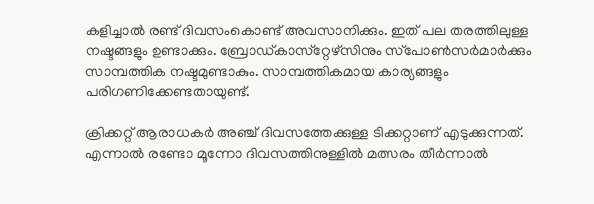കളിച്ചാല്‍ രണ്ട് ദിവസംകൊണ്ട് അവസാനിക്കും. ഇത് പല തരത്തിലുള്ള നഷ്ടങ്ങളും ഉണ്ടാക്കും. ബ്രോഡ്കാസ്‌റ്റേഴ്‌സിനും സ്‌പോണ്‍സര്‍മാര്‍ക്കും സാമ്പത്തിക നഷ്ടമുണ്ടാകും. സാമ്പത്തികമായ കാര്യങ്ങളും പരിഗണിക്കേണ്ടതായുണ്ട്.

ക്രിക്കറ്റ് ആരാധകര്‍ അഞ്ച് ദിവസത്തേക്കുള്ള ടിക്കറ്റാണ് എടുക്കുന്നത്. എന്നാല്‍ രണ്ടോ മൂന്നോ ദിവസത്തിനുള്ളില്‍ മത്സരം തീര്‍ന്നാല്‍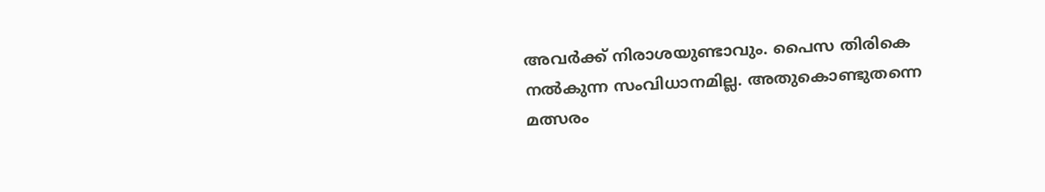അവര്‍ക്ക് നിരാശയുണ്ടാവും. പൈസ തിരികെ നല്‍കുന്ന സംവിധാനമില്ല. അതുകൊണ്ടുതന്നെ മത്സരം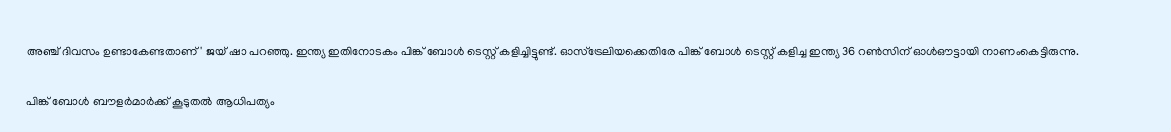അഞ്ച് ദിവസം ഉണ്ടാകേണ്ടതാണ്' ജയ് ഷാ പറഞ്ഞു. ഇന്ത്യ ഇതിനോടകം പിങ്ക് ബോള്‍ ടെസ്റ്റ് കളിച്ചിട്ടുണ്ട്. ഓസ്‌ട്രേലിയക്കെതിരേ പിങ്ക് ബോള്‍ ടെസ്റ്റ് കളിച്ച ഇന്ത്യ 36 റണ്‍സിന് ഓള്‍ഔട്ടായി നാണംകെട്ടിരുന്നു.

പിങ്ക് ബോള്‍ ബൗളര്‍മാര്‍ക്ക് കൂടുതല്‍ ആധിപത്യം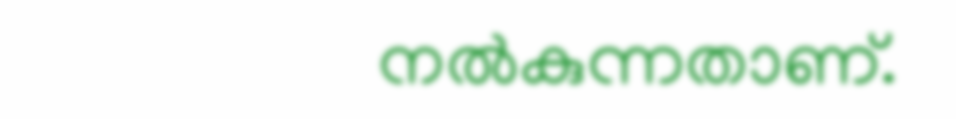നല്‍കുന്നതാണ്.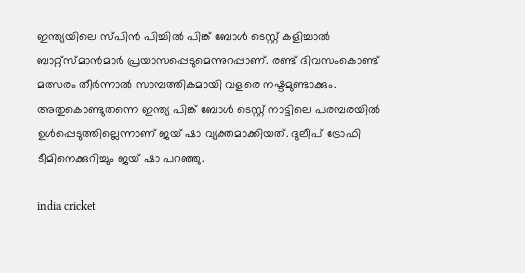ഇന്ത്യയിലെ സ്പിന്‍ പിച്ചില്‍ പിങ്ക് ബോള്‍ ടെസ്റ്റ് കളിച്ചാല്‍ ബാറ്റ്‌സ്മാന്‍മാര്‍ പ്രയാസപ്പെടുമെന്നുറപ്പാണ്. രണ്ട് ദിവസംകൊണ്ട് മത്സരം തീര്‍ന്നാല്‍ സാമ്പത്തികമായി വളരെ നഷ്ടമുണ്ടാക്കും. അതുകൊണ്ടുതന്നെ ഇന്ത്യ പിങ്ക് ബോള്‍ ടെസ്റ്റ് നാട്ടിലെ പരമ്പരയില്‍ ഉള്‍പ്പെടുത്തില്ലെന്നാണ് ജയ് ഷാ വ്യക്തമാക്കിയത്. ദുലീപ് ട്രോഫി ടീമിനെക്കുറിച്ചും ജയ് ഷാ പറഞ്ഞു.

india cricket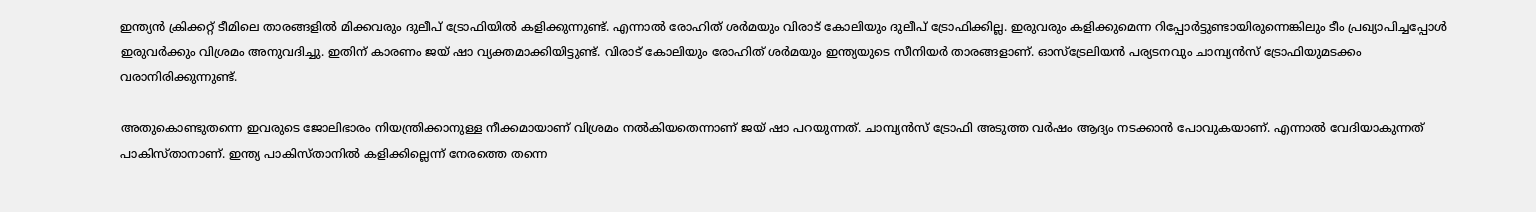ഇന്ത്യന്‍ ക്രിക്കറ്റ് ടീമിലെ താരങ്ങളില്‍ മിക്കവരും ദുലീപ് ട്രോഫിയില്‍ കളിക്കുന്നുണ്ട്. എന്നാല്‍ രോഹിത് ശര്‍മയും വിരാട് കോലിയും ദുലീപ് ട്രോഫിക്കില്ല. ഇരുവരും കളിക്കുമെന്ന റിപ്പോര്‍ട്ടുണ്ടായിരുന്നെങ്കിലും ടീം പ്രഖ്യാപിച്ചപ്പോള്‍ ഇരുവര്‍ക്കും വിശ്രമം അനുവദിച്ചു. ഇതിന് കാരണം ജയ് ഷാ വ്യക്തമാക്കിയിട്ടുണ്ട്. വിരാട് കോലിയും രോഹിത് ശര്‍മയും ഇന്ത്യയുടെ സീനിയര്‍ താരങ്ങളാണ്. ഓസ്‌ട്രേലിയന്‍ പര്യടനവും ചാമ്പ്യന്‍സ് ട്രോഫിയുമടക്കം വരാനിരിക്കുന്നുണ്ട്.

അതുകൊണ്ടുതന്നെ ഇവരുടെ ജോലിഭാരം നിയന്ത്രിക്കാനുള്ള നീക്കമായാണ് വിശ്രമം നല്‍കിയതെന്നാണ് ജയ് ഷാ പറയുന്നത്. ചാമ്പ്യന്‍സ് ട്രോഫി അടുത്ത വര്‍ഷം ആദ്യം നടക്കാന്‍ പോവുകയാണ്. എന്നാല്‍ വേദിയാകുന്നത് പാകിസ്താനാണ്. ഇന്ത്യ പാകിസ്താനില്‍ കളിക്കില്ലെന്ന് നേരത്തെ തന്നെ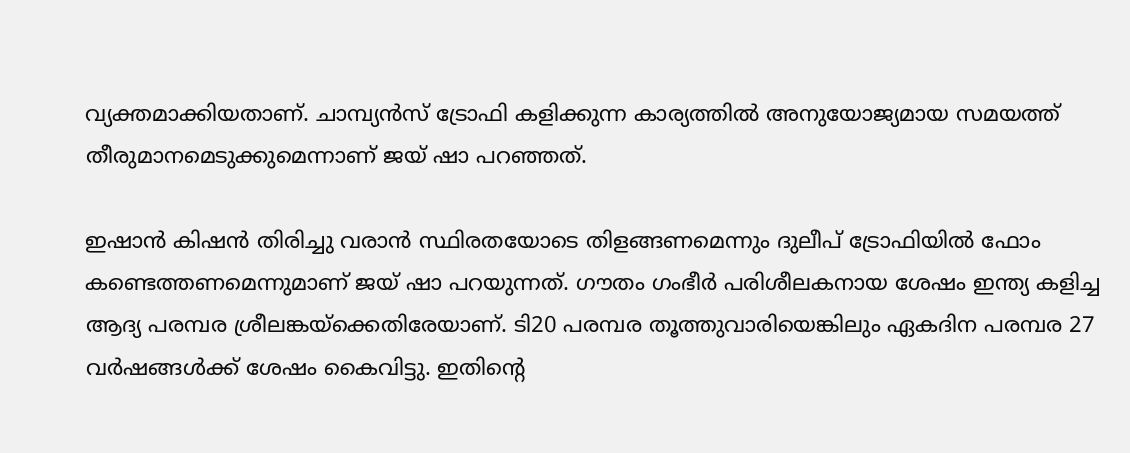വ്യക്തമാക്കിയതാണ്. ചാമ്പ്യന്‍സ് ട്രോഫി കളിക്കുന്ന കാര്യത്തില്‍ അനുയോജ്യമായ സമയത്ത് തീരുമാനമെടുക്കുമെന്നാണ് ജയ് ഷാ പറഞ്ഞത്.

ഇഷാന്‍ കിഷന്‍ തിരിച്ചു വരാന്‍ സ്ഥിരതയോടെ തിളങ്ങണമെന്നും ദുലീപ് ട്രോഫിയില്‍ ഫോം കണ്ടെത്തണമെന്നുമാണ് ജയ് ഷാ പറയുന്നത്. ഗൗതം ഗംഭീര്‍ പരിശീലകനായ ശേഷം ഇന്ത്യ കളിച്ച ആദ്യ പരമ്പര ശ്രീലങ്കയ്‌ക്കെതിരേയാണ്. ടി20 പരമ്പര തൂത്തുവാരിയെങ്കിലും ഏകദിന പരമ്പര 27 വര്‍ഷങ്ങള്‍ക്ക് ശേഷം കൈവിട്ടു. ഇതിന്റെ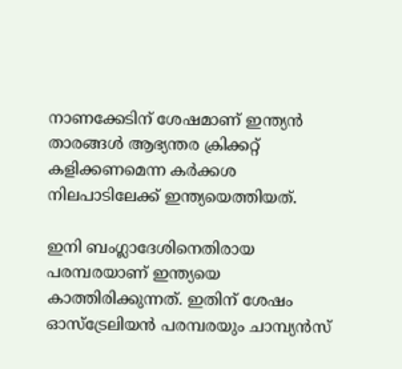നാണക്കേടിന് ശേഷമാണ് ഇന്ത്യന്‍ താരങ്ങള്‍ ആഭ്യന്തര ക്രിക്കറ്റ് കളിക്കണമെന്ന കര്‍ക്കശ നിലപാടിലേക്ക് ഇന്ത്യയെത്തിയത്.

ഇനി ബംഗ്ലാദേശിനെതിരായ പരമ്പരയാണ് ഇന്ത്യയെ കാത്തിരിക്കുന്നത്. ഇതിന് ശേഷം ഓസ്‌ട്രേലിയന്‍ പരമ്പരയും ചാമ്പ്യന്‍സ്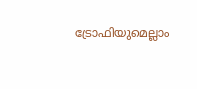ട്രോഫിയുമെല്ലാം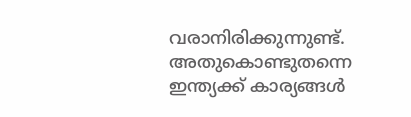വരാനിരിക്കുന്നുണ്ട്. അതുകൊണ്ടുതന്നെ ഇന്ത്യക്ക് കാര്യങ്ങള്‍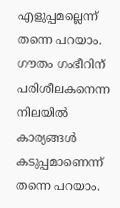എളുപ്പമല്ലെന്ന് തന്നെ പറയാം. ഗൗതം ഗംഭീറിന് പരിശീലകനെന്ന നിലയില്‍ കാര്യങ്ങള്‍ കടുപ്പമാണെന്ന് തന്നെ പറയാം.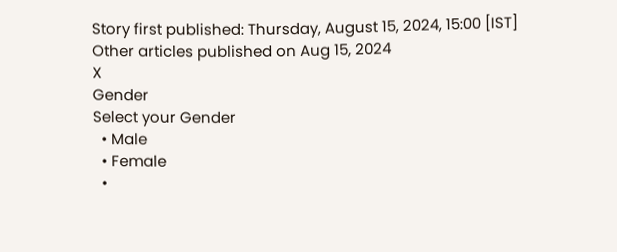Story first published: Thursday, August 15, 2024, 15:00 [IST]
Other articles published on Aug 15, 2024
X
Gender
Select your Gender
  • Male
  • Female
  •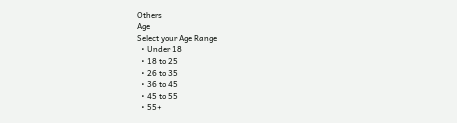Others
Age
Select your Age Range
  • Under 18
  • 18 to 25
  • 26 to 35
  • 36 to 45
  • 45 to 55
  • 55+